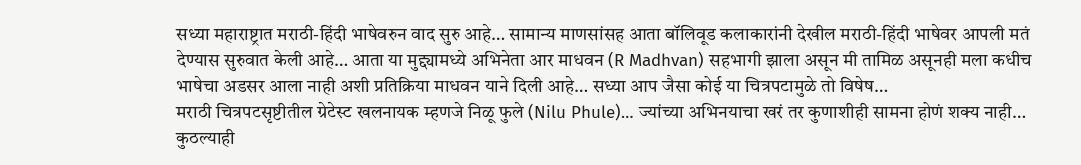सध्या महाराष्ट्रात मराठी-हिंदी भाषेवरुन वाद सुरु आहे… सामान्य माणसांसह आता बॉलिवूड कलाकारांनी देखील मराठी-हिंदी भाषेवर आपली मतं देण्यास सुरुवात केली आहे… आता या मुद्द्यामध्ये अभिनेता आर माधवन (R Madhvan) सहभागी झाला असून मी तामिळ असूनही मला कधीच भाषेचा अडसर आला नाही अशी प्रतिक्रिया माधवन याने दिली आहे… सध्या आप जैसा कोई या चित्रपटामुळे तो विषेष…
मराठी चित्रपटसृष्टीतील ग्रेटेस्ट खलनायक म्हणजे निळू फुले (Nilu Phule)… ज्यांच्या अभिनयाचा खरं तर कुणाशीही सामना होणं शक्य नाही… कुठल्याही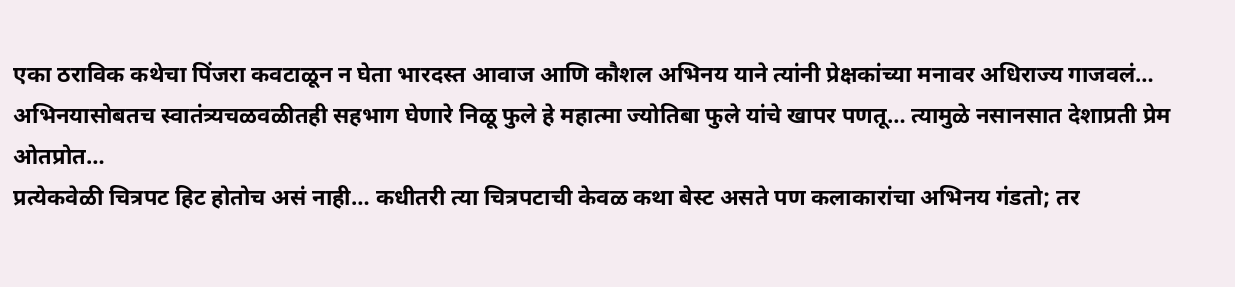एका ठराविक कथेचा पिंजरा कवटाळून न घेता भारदस्त आवाज आणि कौशल अभिनय याने त्यांनी प्रेक्षकांच्या मनावर अधिराज्य गाजवलं… अभिनयासोबतच स्वातंत्र्यचळवळीतही सहभाग घेणारे निळू फुले हे महात्मा ज्योतिबा फुले यांचे खापर पणतू… त्यामुळे नसानसात देशाप्रती प्रेम ओतप्रोत…
प्रत्येकवेळी चित्रपट हिट होतोच असं नाही… कधीतरी त्या चित्रपटाची केवळ कथा बेस्ट असते पण कलाकारांचा अभिनय गंडतो; तर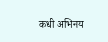कधी अभिनय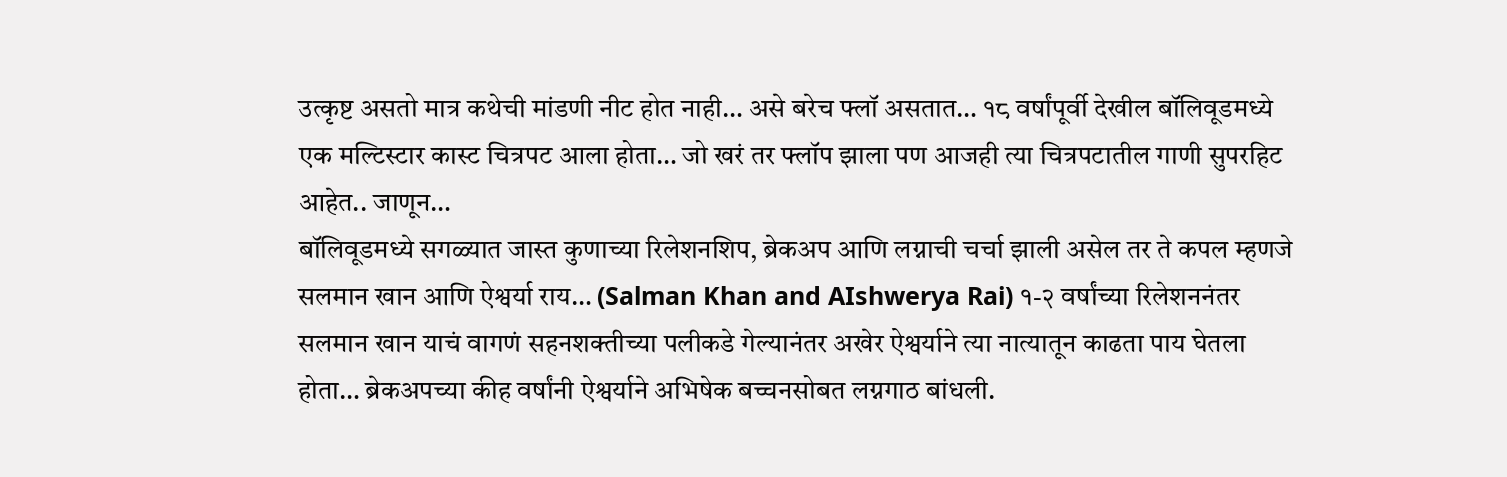उत्कृष्ट असतो मात्र कथेची मांडणी नीट होत नाही… असे बरेच फ्लॉ असतात… १८ वर्षांपूर्वी देखील बॉलिवूडमध्ये एक मल्टिस्टार कास्ट चित्रपट आला होता… जो खरं तर फ्लॉप झाला पण आजही त्या चित्रपटातील गाणी सुपरहिट आहेत.. जाणून…
बॉलिवूडमध्ये सगळ्यात जास्त कुणाच्या रिलेशनशिप, ब्रेकअप आणि लग्नाची चर्चा झाली असेल तर ते कपल म्हणजे सलमान खान आणि ऐश्वर्या राय… (Salman Khan and AIshwerya Rai) १-२ वर्षांच्या रिलेशननंतर सलमान खान याचं वागणं सहनशक्तीच्या पलीकडे गेल्यानंतर अखेर ऐश्वर्याने त्या नात्यातून काढता पाय घेतला होता… ब्रेकअपच्या कीह वर्षांनी ऐश्वर्याने अभिषेक बच्चनसोबत लग्नगाठ बांधली.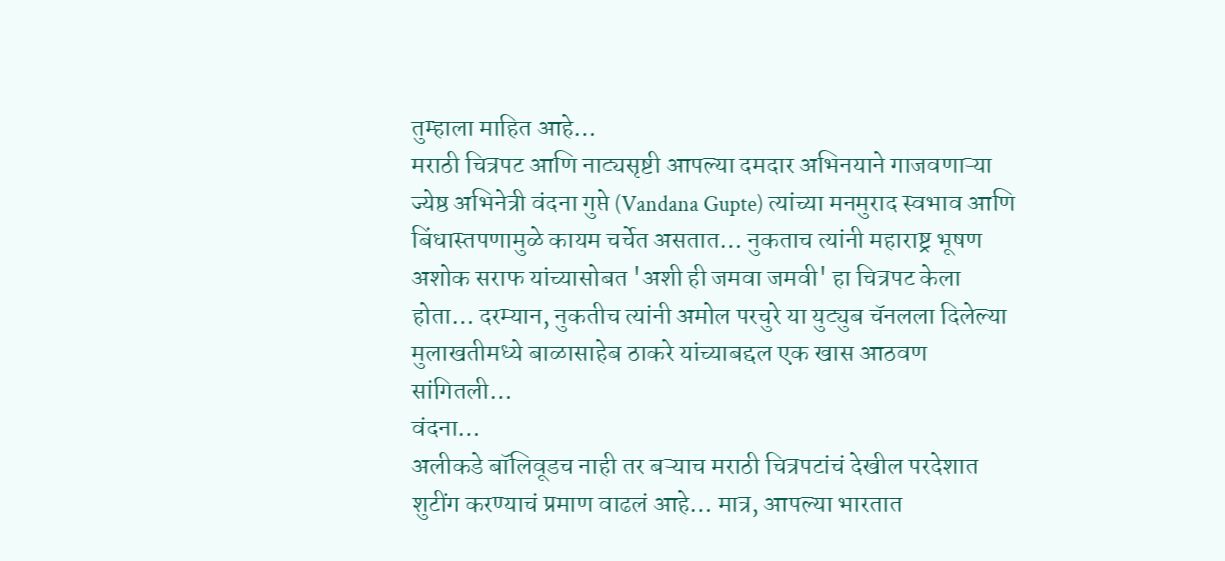तुम्हाला माहित आहे…
मराठी चित्रपट आणि नाट्यसृष्टी आपल्या दमदार अभिनयाने गाजवणाऱ्या ज्येष्ठ अभिनेत्री वंदना गुप्ते (Vandana Gupte) त्यांच्या मनमुराद स्वभाव आणि बिंधास्तपणामुळे कायम चर्चेत असतात… नुकताच त्यांनी महाराष्ट्र भूषण अशोक सराफ यांच्यासोबत 'अशी ही जमवा जमवी' हा चित्रपट केला होता… दरम्यान, नुकतीच त्यांनी अमोल परचुरे या युट्युब चॅनलला दिलेल्या मुलाखतीमध्ये बाळासाहेब ठाकरे यांच्याबद्दल एक खास आठवण सांगितली…
वंदना…
अलीकडे बॉलिवूडच नाही तर बऱ्याच मराठी चित्रपटांचं देखील परदेशात शुटींग करण्याचं प्रमाण वाढलं आहे… मात्र, आपल्या भारतात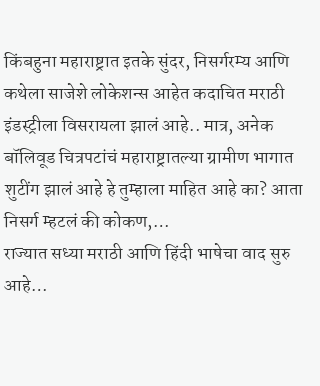किंबहुना महाराष्ट्रात इतके सुंदर, निसर्गरम्य आणि कथेला साजेशे लोकेशन्स आहेत कदाचित मराठी इंडस्ट्रीला विसरायला झालं आहे.. मात्र, अनेक बॉलिवूड चित्रपटांचं महाराष्ट्रातल्या ग्रामीण भागात शुटींग झालं आहे हे तुम्हाला माहित आहे का? आता निसर्ग म्हटलं की कोकण,…
राज्यात सध्या मराठी आणि हिंदी भाषेचा वाद सुरु आहे…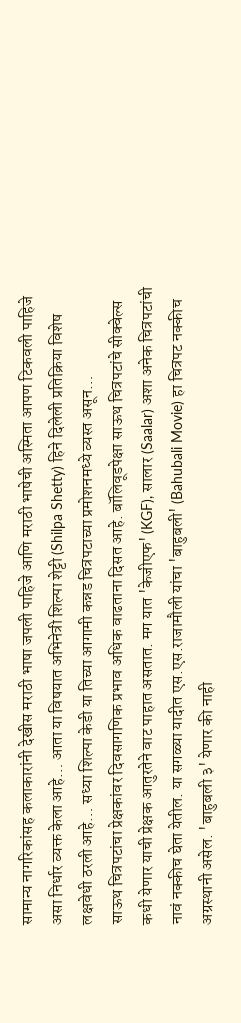सामान्य नागरिकांसह कलाकारांनी देखीस मराठी भाषा जपली पाहिजे आणि मराठी भाषेची अस्मिता आपण टिकवली पाहिजे असा निर्धार व्यक्त केला आहे… आता या विषयात अभिनेत्री शिल्पा शेट्टी (Shilpa Shetty) हिने दिलेली प्रतिक्रिया विशेष लक्षवेधी ठरली आहे… सध्या शिल्पा केडी या तिच्या आगामी कन्नड चित्रपटाच्या प्रमोशनमध्ये व्यस्त असून…
साऊथ चित्रपटांचा प्रेक्षकांवर दिवसागणिक प्रभाव अधिक वाढताना दिसत आहे. बॉलिवूडपेक्षा साऊथ चित्रपटांचे सीक्वेल्स कधी येणार याची प्रेक्षक आतुरतेने वाट पाहात असतात. मग यात 'केजीएफ' (KGF), सालार (Saalar) अशा अनेक चित्रपटांची नावं नक्कीच घेता येतील. या सगळ्या यादीत एस.एस.राजामौली यांचा 'बाहुबली' (Bahubali Movie) हा चित्रपट नक्कीच अग्रस्थानी असेल. 'बाहुबली ३' येणार की नाही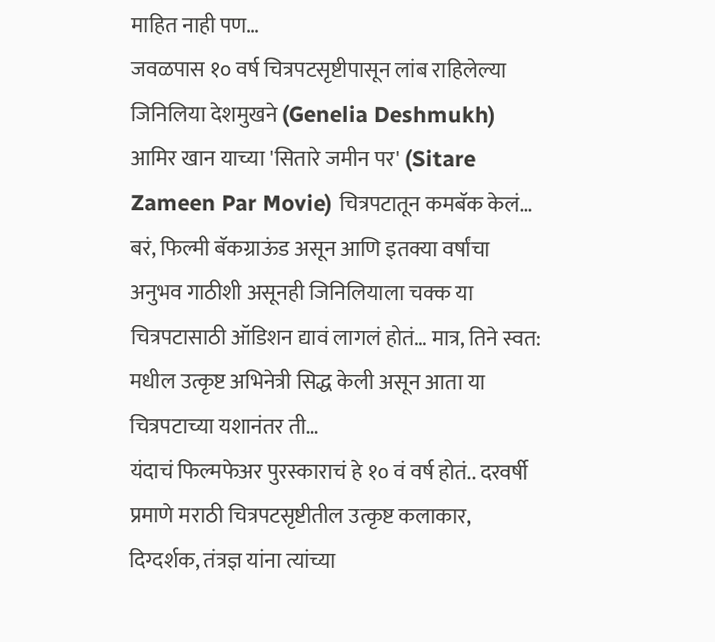माहित नाही पण…
जवळपास १० वर्ष चित्रपटसृष्टीपासून लांब राहिलेल्या जिनिलिया देशमुखने (Genelia Deshmukh) आमिर खान याच्या 'सितारे जमीन पर' (Sitare Zameen Par Movie) चित्रपटातून कमबॅक केलं… बरं, फिल्मी बॅकग्राऊंड असून आणि इतक्या वर्षांचा अनुभव गाठीशी असूनही जिनिलियाला चक्क या चित्रपटासाठी ऑडिशन द्यावं लागलं होतं… मात्र, तिने स्वत: मधील उत्कृष्ट अभिनेत्री सिद्ध केली असून आता या चित्रपटाच्या यशानंतर ती…
यंदाचं फिल्मफेअर पुरस्काराचं हे १० वं वर्ष होतं.. दरवर्षी प्रमाणे मराठी चित्रपटसृष्टीतील उत्कृष्ट कलाकार, दिग्दर्शक, तंत्रज्ञ यांना त्यांच्या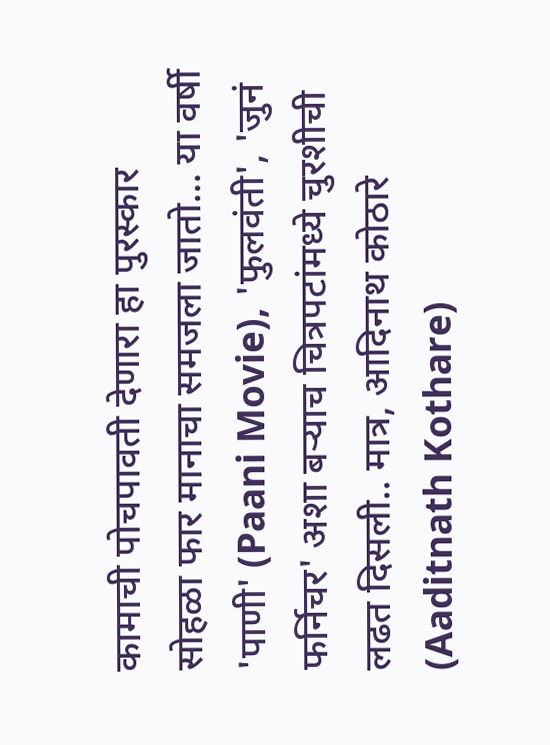कामाची पोचपावती देणारा हा पुरस्कार सोहळा फार मानाचा समजला जातो… या वर्षी 'पाणी' (Paani Movie), 'फुलवंती', 'जुनं फर्निचर' अशा बऱ्याच चित्रपटांमध्ये चुरशीची लढत दिसली.. मात्र, आदिनाथ कोठारे (Aaditnath Kothare)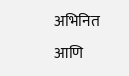अभिनित आणि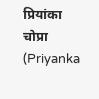प्रियांका चोप्रा (Priyanka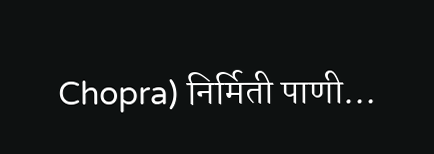Chopra) निर्मिती पाणी…